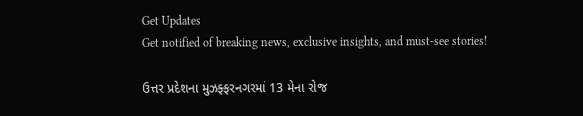Get Updates
Get notified of breaking news, exclusive insights, and must-see stories!

ઉત્તર પ્રદેશના મુઝફ્ફરનગરમાં 13 મેના રોજ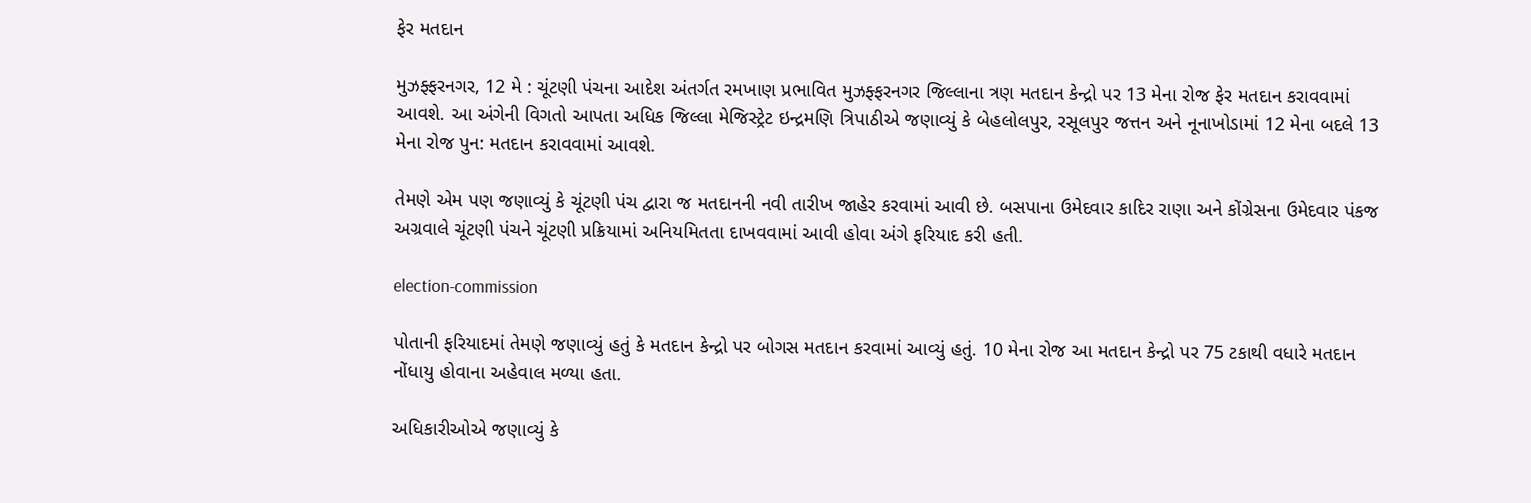ફેર મતદાન

મુઝફ્ફરનગર, 12 મે : ચૂંટણી પંચના આદેશ અંતર્ગત રમખાણ પ્રભાવિત મુઝફ્ફરનગર જિલ્લાના ત્રણ મતદાન કેન્દ્રો પર 13 મેના રોજ ફેર મતદાન કરાવવામાં આવશે. આ અંગેની વિગતો આપતા અધિક જિલ્લા મેજિસ્ટ્રેટ ઇન્દ્રમણિ ત્રિપાઠીએ જણાવ્યું કે બેહલોલપુર, રસૂલપુર જત્તન અને નૂનાખોડામાં 12 મેના બદલે 13 મેના રોજ પુન: મતદાન કરાવવામાં આવશે.

તેમણે એમ પણ જણાવ્યું કે ચૂંટણી પંચ દ્વારા જ મતદાનની નવી તારીખ જાહેર કરવામાં આવી છે. બસપાના ઉમેદવાર કાદિર રાણા અને કોંગ્રેસના ઉમેદવાર પંકજ અગ્રવાલે ચૂંટણી પંચને ચૂંટણી પ્રક્રિયામાં અનિયમિતતા દાખવવામાં આવી હોવા અંગે ફરિયાદ કરી હતી.

election-commission

પોતાની ફરિયાદમાં તેમણે જણાવ્યું હતું કે મતદાન કેન્દ્રો પર બોગસ મતદાન કરવામાં આવ્યું હતું. 10 મેના રોજ આ મતદાન કેન્દ્રો પર 75 ટકાથી વધારે મતદાન નોંધાયુ હોવાના અહેવાલ મળ્યા હતા.

અધિકારીઓએ જણાવ્યું કે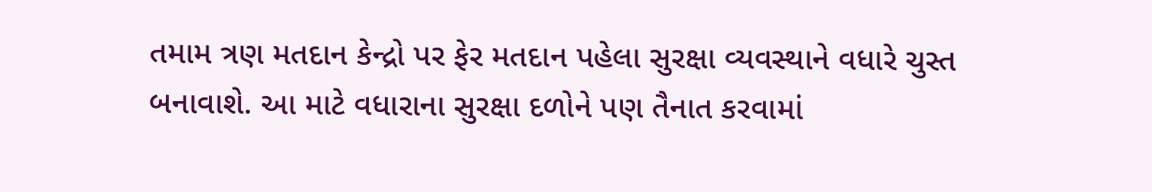તમામ ત્રણ મતદાન કેન્દ્રો પર ફેર મતદાન પહેલા સુરક્ષા વ્યવસ્થાને વધારે ચુસ્ત બનાવાશે. આ માટે વધારાના સુરક્ષા દળોને પણ તૈનાત કરવામાં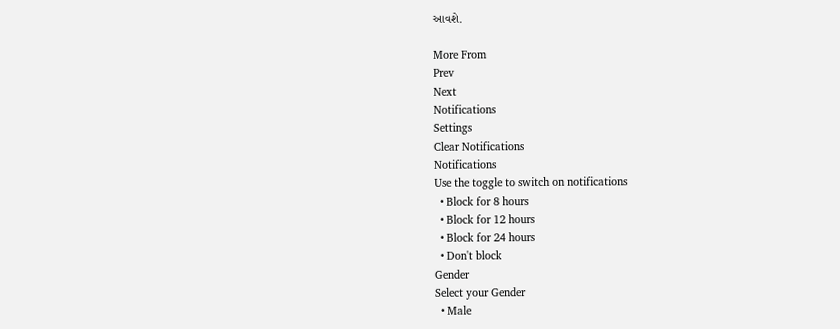આવશે.

More From
Prev
Next
Notifications
Settings
Clear Notifications
Notifications
Use the toggle to switch on notifications
  • Block for 8 hours
  • Block for 12 hours
  • Block for 24 hours
  • Don't block
Gender
Select your Gender
  • Male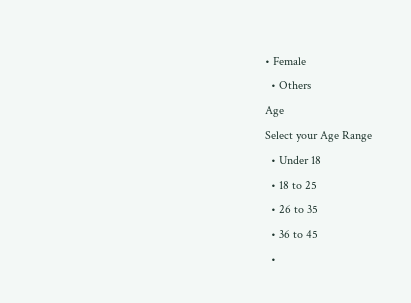• Female
  • Others
Age
Select your Age Range
  • Under 18
  • 18 to 25
  • 26 to 35
  • 36 to 45
  •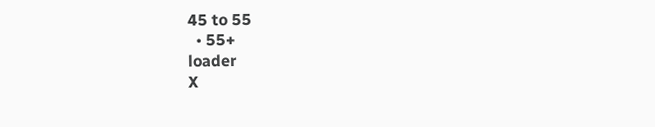45 to 55
  • 55+
loader
X